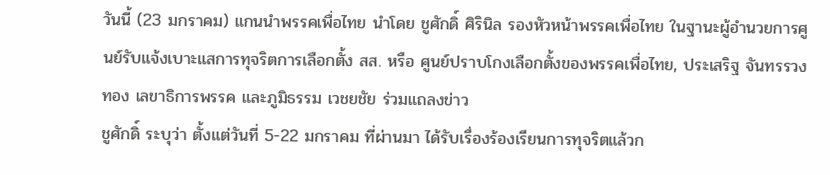วันนี้ (23 มกราคม) แกนนำพรรคเพื่อไทย นำโดย ชูศักดิ์ ศิรินิล รองหัวหน้าพรรคเพื่อไทย ในฐานะผู้อำนวยการศูนย์รับแจ้งเบาะแสการทุจริตการเลือกตั้ง สส. หรือ ศูนย์ปราบโกงเลือกตั้งของพรรคเพื่อไทย, ประเสริฐ จันทรรวงทอง เลขาธิการพรรค และภูมิธรรม เวชยชัย ร่วมแถลงข่าว
ชูศักดิ์ ระบุว่า ตั้งแต่วันที่ 5-22 มกราคม ที่ผ่านมา ได้รับเรื่องร้องเรียนการทุจริตแล้วก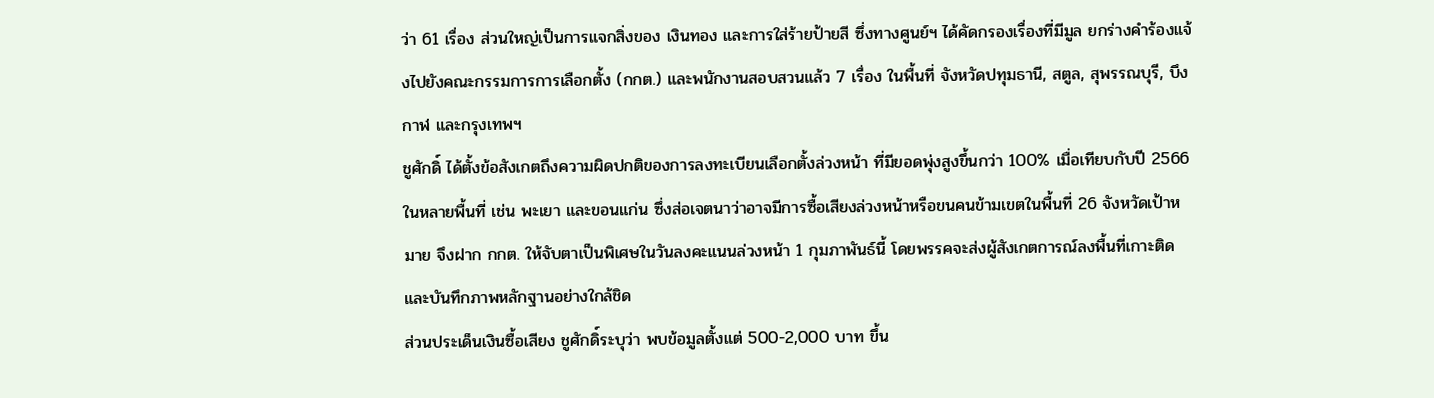ว่า 61 เรื่อง ส่วนใหญ่เป็นการแจกสิ่งของ เงินทอง และการใส่ร้ายป้ายสี ซึ่งทางศูนย์ฯ ได้คัดกรองเรื่องที่มีมูล ยกร่างคำร้องแจ้งไปยังคณะกรรมการการเลือกตั้ง (กกต.) และพนักงานสอบสวนแล้ว 7 เรื่อง ในพื้นที่ จังหวัดปทุมธานี, สตูล, สุพรรณบุรี, บึงกาฬ และกรุงเทพฯ
ชูศักดิ์ ได้ตั้งข้อสังเกตถึงความผิดปกติของการลงทะเบียนเลือกตั้งล่วงหน้า ที่มียอดพุ่งสูงขึ้นกว่า 100% เมื่อเทียบกับปี 2566 ในหลายพื้นที่ เช่น พะเยา และขอนแก่น ซึ่งส่อเจตนาว่าอาจมีการซื้อเสียงล่วงหน้าหรือขนคนข้ามเขตในพื้นที่ 26 จังหวัดเป้าหมาย จึงฝาก กกต. ให้จับตาเป็นพิเศษในวันลงคะแนนล่วงหน้า 1 กุมภาพันธ์นี้ โดยพรรคจะส่งผู้สังเกตการณ์ลงพื้นที่เกาะติดและบันทึกภาพหลักฐานอย่างใกล้ชิด
ส่วนประเด็นเงินซื้อเสียง ชูศักดิ์ระบุว่า พบข้อมูลตั้งแต่ 500-2,000 บาท ขึ้น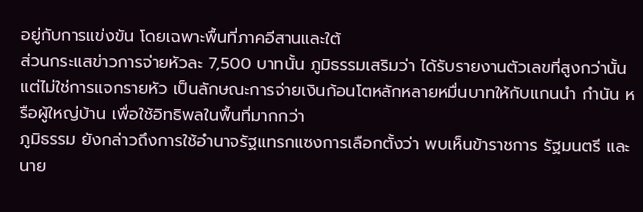อยู่กับการแข่งขัน โดยเฉพาะพื้นที่ภาคอีสานและใต้
ส่วนกระแสข่าวการจ่ายหัวละ 7,500 บาทนั้น ภูมิธรรมเสริมว่า ได้รับรายงานตัวเลขที่สูงกว่านั้น แต่ไม่ใช่การแจกรายหัว เป็นลักษณะการจ่ายเงินก้อนโตหลักหลายหมื่นบาทให้กับแกนนำ กำนัน หรือผู้ใหญ่บ้าน เพื่อใช้อิทธิพลในพื้นที่มากกว่า
ภูมิธรรม ยังกล่าวถึงการใช้อำนาจรัฐแทรกแซงการเลือกตั้งว่า พบเห็นข้าราชการ รัฐมนตรี และนาย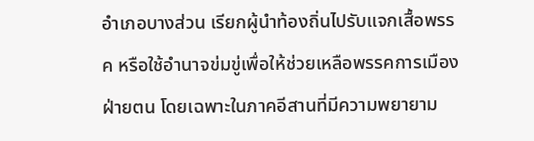อำเภอบางส่วน เรียกผู้นำท้องถิ่นไปรับแจกเสื้อพรรค หรือใช้อำนาจข่มขู่เพื่อให้ช่วยเหลือพรรคการเมืองฝ่ายตน โดยเฉพาะในภาคอีสานที่มีความพยายาม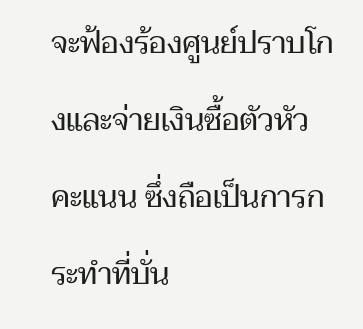จะฟ้องร้องศูนย์ปราบโกงและจ่ายเงินซื้อตัวหัวคะแนน ซึ่งถือเป็นการกระทำที่บั่น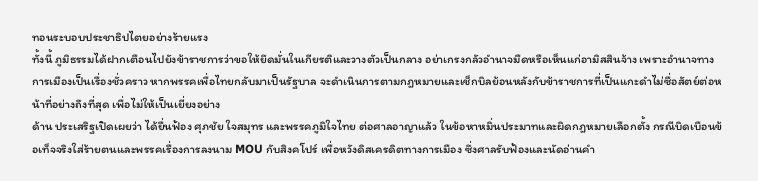ทอนระบอบประชาธิปไตยอย่างร้ายแรง
ทั้งนี้ ภูมิธรรมได้ฝากเตือนไปยังข้าราชการว่าขอให้ยึดมั่นในเกียรติและวางตัวเป็นกลาง อย่าเกรงกลัวอำนาจมืดหรือเห็นแก่อามิสสินจ้าง เพราะอำนาจทางการเมืองเป็นเรื่องชั่วคราว หากพรรคเพื่อไทยกลับมาเป็นรัฐบาล จะดำเนินการตามกฎหมายและเช็กบิลย้อนหลังกับข้าราชการที่เป็นแกะดำไม่ซื่อสัตย์ต่อหน้าที่อย่างถึงที่สุด เพื่อไม่ให้เป็นเยี่ยงอย่าง
ด้าน ประเสริฐเปิดเผยว่า ได้ยื่นฟ้อง ศุภชัย ใจสมุทร และพรรคภูมิใจไทย ต่อศาลอาญาแล้ว ในข้อหาหมิ่นประมาทและผิดกฎหมายเลือกตั้ง กรณีบิดเบือนข้อเท็จจริงใส่ร้ายตนและพรรคเรื่องการลงนาม MOU กับสิงคโปร์ เพื่อหวังดิสเครดิตทางการเมือง ซึ่งศาลรับฟ้องและนัดอ่านคำ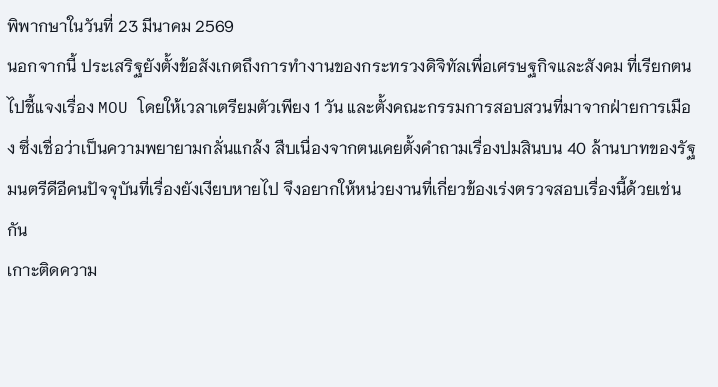พิพากษาในวันที่ 23 มีนาคม 2569
นอกจากนี้ ประเสริฐยังตั้งข้อสังเกตถึงการทำงานของกระทรวงดิจิทัลเพื่อเศรษฐกิจและสังคม ที่เรียกตนไปชี้แจงเรื่อง MOU โดยให้เวลาเตรียมตัวเพียง 1 วัน และตั้งคณะกรรมการสอบสวนที่มาจากฝ่ายการเมือง ซึ่งเชื่อว่าเป็นความพยายามกลั่นแกล้ง สืบเนื่องจากตนเคยตั้งคำถามเรื่องปมสินบน 40 ล้านบาทของรัฐมนตรีดีอีคนปัจจุบันที่เรื่องยังเงียบหายไป จึงอยากให้หน่วยงานที่เกี่ยวข้องเร่งตรวจสอบเรื่องนี้ด้วยเช่นกัน
เกาะติดความ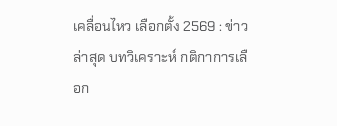เคลื่อนไหว เลือกตั้ง 2569 : ข่าวล่าสุด บทวิเคราะห์ กติกาการเลือก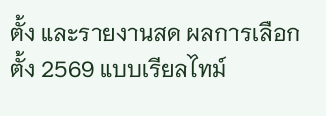ตั้ง และรายงานสด ผลการเลือกตั้ง 2569 แบบเรียลไทม์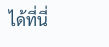ได้ที่นี่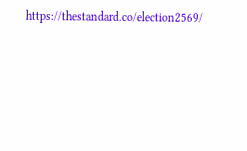https://thestandard.co/election2569/